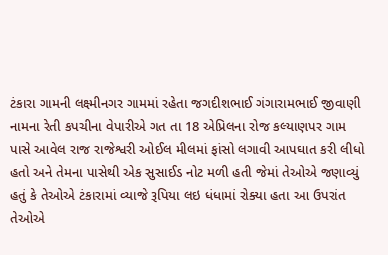ટંકારા ગામની લક્ષ્મીનગર ગામમાં રહેતા જગદીશભાઈ ગંગારામભાઈ જીવાણી નામના રેતી કપચીના વેપારીએ ગત તા 18 એપ્રિલના રોજ કલ્યાણપર ગામ પાસે આવેલ રાજ રાજેશ્વરી ઓઈલ મીલમાં ફાંસો લગાવી આપઘાત કરી લીધો હતો અને તેમના પાસેથી એક સુસાઈડ નોટ મળી હતી જેમાં તેઓએ જણાવ્યું હતું કે તેઓએ ટંકારામાં વ્યાજે રૂપિયા લઇ ધંધામાં રોક્યા હતા આ ઉપરાંત તેઓએ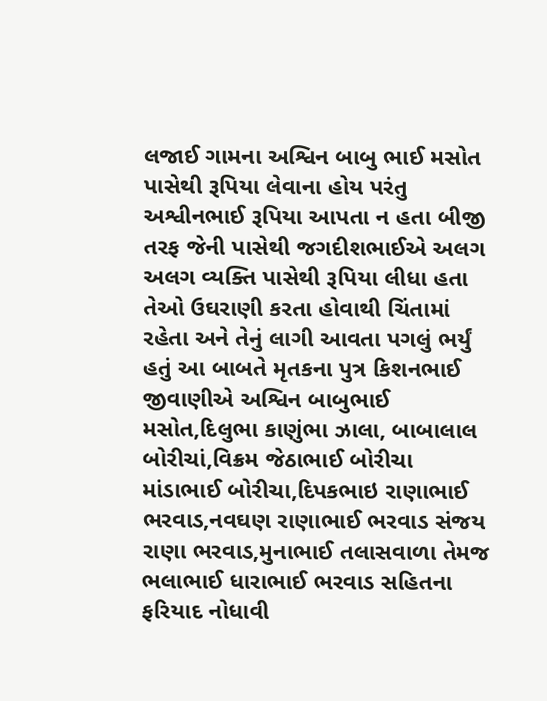લજાઈ ગામના અશ્વિન બાબુ ભાઈ મસોત પાસેથી રૂપિયા લેવાના હોય પરંતુ અશ્વીનભાઈ રૂપિયા આપતા ન હતા બીજી તરફ જેની પાસેથી જગદીશભાઈએ અલગ અલગ વ્યક્તિ પાસેથી રૂપિયા લીધા હતા તેઓ ઉઘરાણી કરતા હોવાથી ચિંતામાં રહેતા અને તેનું લાગી આવતા પગલું ભર્યું હતું આ બાબતે મૃતકના પુત્ર કિશનભાઈ જીવાણીએ અશ્વિન બાબુભાઈ મસોત,દિલુભા કાણુંભા ઝાલા, બાબાલાલ બોરીચાં,વિક્રમ જેઠાભાઈ બોરીચા માંડાભાઈ બોરીચા,દિપકભાઇ રાણાભાઈ ભરવાડ,નવઘણ રાણાભાઈ ભરવાડ સંજય રાણા ભરવાડ,મુનાભાઈ તલાસવાળા તેમજ ભલાભાઈ ધારાભાઈ ભરવાડ સહિતના ફરિયાદ નોધાવી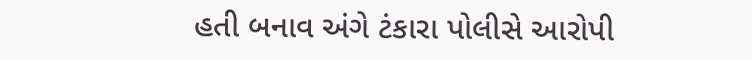હતી બનાવ અંગે ટંકારા પોલીસે આરોપી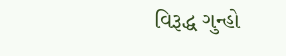વિરૂદ્ધ ગુન્હો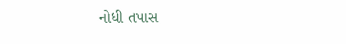નોધી તપાસ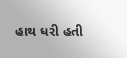હાથ ધરી હતી